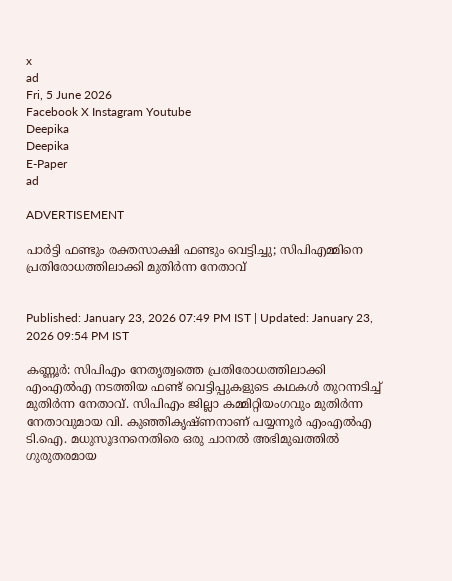x
ad
Fri, 5 June 2026
Facebook X Instagram Youtube
Deepika
Deepika
E-Paper
ad

ADVERTISEMENT

പാർട്ടി ഫണ്ടും രക്തസാക്ഷി ഫണ്ടും വെട്ടിച്ചു; സിപിഎമ്മിനെ പ്രതിരോധത്തിലാക്കി മുതിർന്ന നേതാവ്


Published: January 23, 2026 07:49 PM IST | Updated: January 23, 2026 09:54 PM IST

കണ്ണൂര്‍: സിപിഎം നേതൃത്വത്തെ പ്രതിരോധത്തിലാക്കി എംഎൽഎ നടത്തിയ ഫണ്ട് വെട്ടിപ്പുകളുടെ കഥകൾ തുറന്നടിച്ച് മുതിർന്ന നേതാവ്. സിപിഎം ജില്ലാ കമ്മിറ്റിയംഗവും മുതിർന്ന നേതാവുമായ വി. കുഞ്ഞികൃഷ്ണനാണ് പയ്യന്നൂർ എംഎൽഎ ടി.ഐ. മധുസൂദനനെതിരെ ഒരു ചാനൽ അഭിമുഖത്തിൽ ഗുരുതരമായ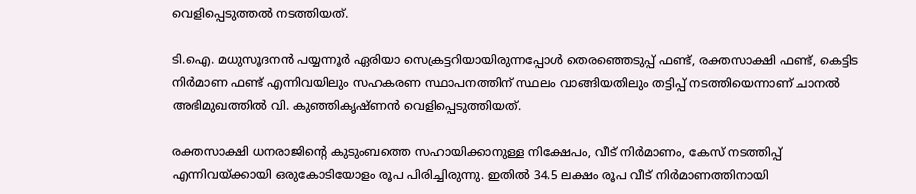വെളിപ്പെടുത്തൽ നടത്തിയത്.

ടി.ഐ. മധുസൂദനൻ പയ്യന്നൂർ ഏരിയാ സെക്രട്ടറിയായിരുന്നപ്പോൾ തെരഞ്ഞെടുപ്പ് ഫണ്ട്, രക്തസാക്ഷി ഫണ്ട്, കെട്ടിട നിർമാണ ഫണ്ട് എന്നിവയിലും സഹകരണ സ്ഥാപനത്തിന് സ്ഥലം വാങ്ങിയതിലും തട്ടിപ്പ് നടത്തിയെന്നാണ് ചാനൽ അഭിമുഖത്തിൽ വി. കുഞ്ഞികൃഷ്ണൻ വെളിപ്പെടുത്തിയത്.

രക്തസാക്ഷി ധനരാജിന്‍റെ കുടുംബത്തെ സഹായിക്കാനുള്ള നിക്ഷേപം, വീട് നിർമാണം, കേസ് നടത്തിപ്പ് എന്നിവയ്ക്കായി ഒരുകോടിയോളം രൂപ പിരിച്ചിരുന്നു. ഇതില്‍ 34.5 ലക്ഷം രൂപ വീട് നിർമാണത്തിനായി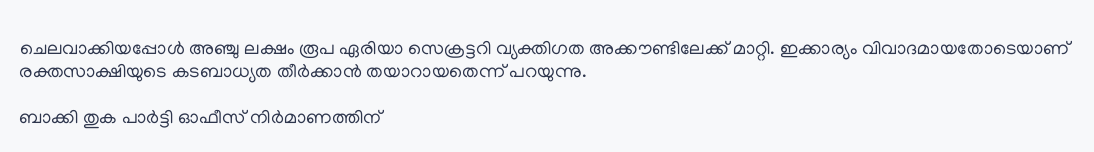ചെലവാക്കിയപ്പോൾ അഞ്ചു ലക്ഷം രൂപ ഏരിയാ സെക്രട്ടറി വ്യക്തിഗത അക്കൗണ്ടിലേക്ക് മാറ്റി. ഇക്കാര്യം വിവാദമായതോടെയാണ് രക്തസാക്ഷിയുടെ കടബാധ്യത തീർക്കാൻ തയാറായതെന്ന് പറയുന്നു.

ബാക്കി തുക പാർട്ടി ഓഫീസ് നിർമാണത്തിന്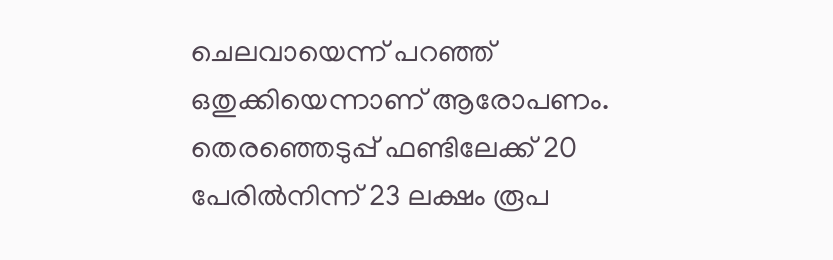ചെലവായെന്ന് പറഞ്ഞ് ഒതുക്കിയെന്നാണ് ആരോപണം. തെരഞ്ഞെടുപ്പ് ഫണ്ടിലേക്ക് 20 പേരിൽനിന്ന് 23 ലക്ഷം രൂപ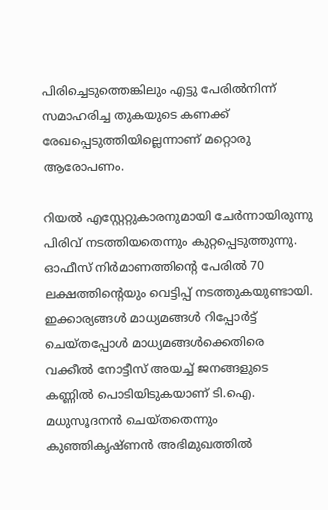പിരിച്ചെടുത്തെങ്കിലും എട്ടു പേരിൽനിന്ന് സമാഹരിച്ച തുകയുടെ കണക്ക് രേഖപ്പെടുത്തിയില്ലെന്നാണ് മറ്റൊരു ആരോപണം.

റിയൽ എസ്റ്റേറ്റുകാരനുമായി ചേർന്നായിരുന്നു പിരിവ് നടത്തിയതെന്നും കുറ്റപ്പെടുത്തുന്നു. ഓഫീസ് നിർമാണത്തിന്‍റെ പേരിൽ 70 ലക്ഷത്തിന്‍റെയും വെട്ടിപ്പ് നടത്തുകയുണ്ടായി. ഇക്കാര്യങ്ങൾ മാധ്യമങ്ങൾ റിപ്പോർട്ട് ചെയ്തപ്പോൾ മാധ്യമങ്ങൾക്കെതിരെ വക്കീൽ നോട്ടീസ് അയച്ച് ജനങ്ങളുടെ കണ്ണിൽ പൊടിയിടുകയാണ് ടി.ഐ. മധുസൂദനൻ ചെയ്തതെന്നും കുഞ്ഞികൃഷ്ണൻ അഭിമുഖത്തിൽ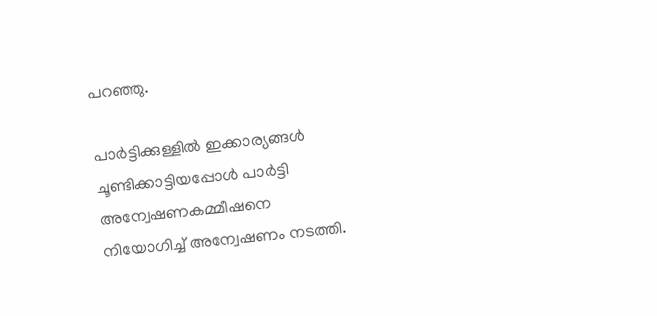പറഞ്ഞു.

പാർട്ടിക്കുള്ളിൽ ഇക്കാര്യങ്ങൾ ചൂണ്ടിക്കാട്ടിയപ്പോൾ പാർട്ടി അന്വേഷണകമ്മീഷനെ നിയോഗിച്ച് അന്വേഷണം നടത്തി.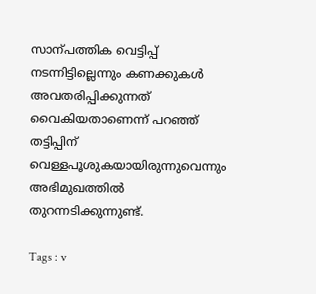സാന്പത്തിക വെട്ടിപ്പ് നടന്നിട്ടില്ലെന്നും കണക്കുകൾ അവതരിപ്പിക്കുന്നത് വൈകിയതാണെന്ന് പറഞ്ഞ് തട്ടിപ്പിന് വെള്ളപൂശുകയായിരുന്നുവെന്നും അഭിമുഖത്തിൽ തുറന്നടിക്കുന്നുണ്ട്.

Tags : v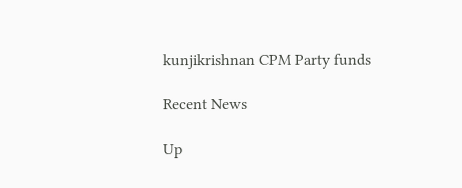kunjikrishnan CPM Party funds

Recent News

Up